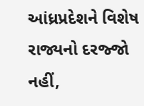આંધ્રપ્રદેશને વિશેષ રાજ્યનો દરજ્જો નહીં,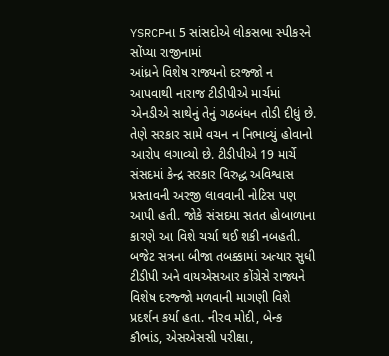YSRCPના 5 સાંસદોએ લોકસભા સ્પીકરને સોંપ્યા રાજીનામાં
આંધ્રને વિશેષ રાજ્યનો દરજ્જો ન આપવાથી નારાજ ટીડીપીએ માર્ચમાં એનડીએ સાથેનું તેનું ગઠબંધન તોડી દીધું છે. તેણે સરકાર સામે વચન ન નિભાવ્યું હોવાનો આરોપ લગાવ્યો છે. ટીડીપીએ 19 માર્ચે સંસદમાં કેન્દ્ર સરકાર વિરુદ્ધ અવિશ્વાસ પ્રસ્તાવની અરજી લાવવાની નોટિસ પણ આપી હતી. જોકે સંસદમા સતત હોબાળાના કારણે આ વિશે ચર્ચા થઈ શકી નબહતી.
બજેટ સત્રના બીજા તબક્કામાં અત્યાર સુધી ટીડીપી અને વાયએસઆર કોંગ્રેસે રાજ્યને વિશેષ દરજ્જો મળવાની માગણી વિશે પ્રદર્શન કર્યા હતા. નીરવ મોદી, બેન્ક કૌભાંડ, એસએસસી પરીક્ષા,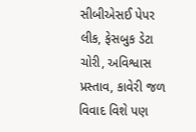સીબીએસઈ પેપર લીક, ફેસબુક ડેટા ચોરી, અવિશ્વાસ પ્રસ્તાવ, કાવેરી જળ વિવાદ વિશે પણ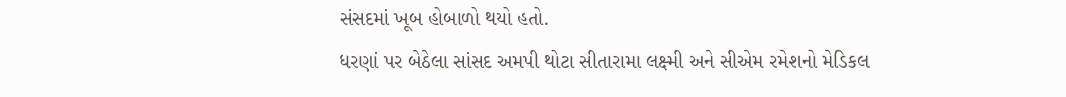સંસદમાં ખૂબ હોબાળો થયો હતો.
ધરણાં પર બેઠેલા સાંસદ અમપી થોટા સીતારામા લક્ષ્મી અને સીએમ રમેશનો મેડિકલ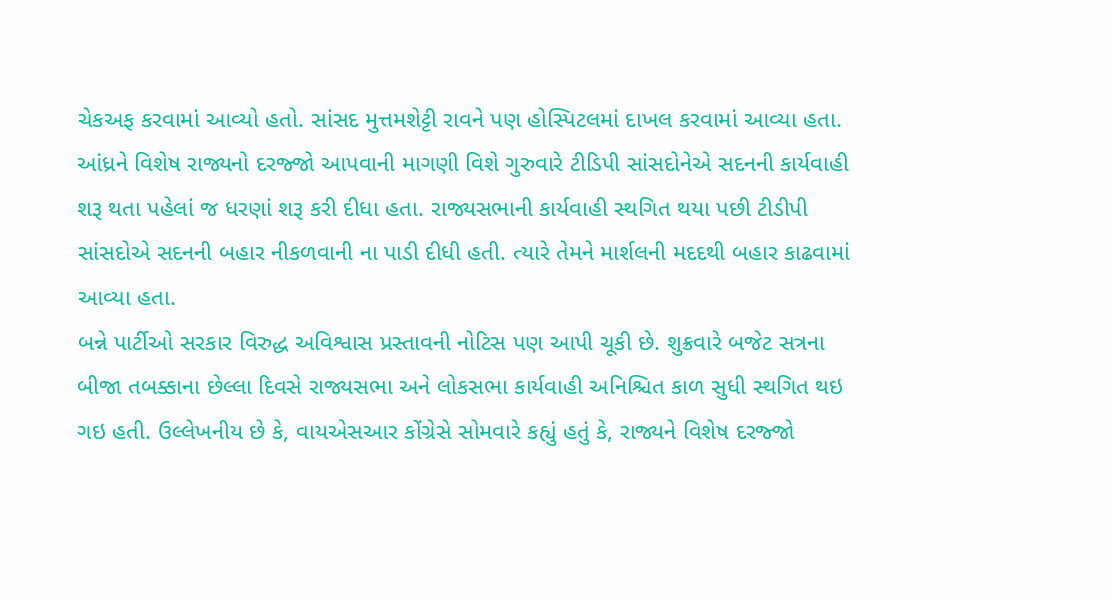ચેકઅફ કરવામાં આવ્યો હતો. સાંસદ મુત્તમશેટ્ટી રાવને પણ હોસ્પિટલમાં દાખલ કરવામાં આવ્યા હતા.
આંધ્રને વિશેષ રાજ્યનો દરજ્જો આપવાની માગણી વિશે ગુરુવારે ટીડિપી સાંસદોનેએ સદનની કાર્યવાહી શરૂ થતા પહેલાં જ ધરણાં શરૂ કરી દીધા હતા. રાજ્યસભાની કાર્યવાહી સ્થગિત થયા પછી ટીડીપી સાંસદોએ સદનની બહાર નીકળવાની ના પાડી દીધી હતી. ત્યારે તેમને માર્શલની મદદથી બહાર કાઢવામાં આવ્યા હતા.
બન્ને પાર્ટીઓ સરકાર વિરુદ્ધ અવિશ્વાસ પ્રસ્તાવની નોટિસ પણ આપી ચૂકી છે. શુક્રવારે બજેટ સત્રના બીજા તબક્કાના છેલ્લા દિવસે રાજ્યસભા અને લોકસભા કાર્યવાહી અનિશ્ચિત કાળ સુધી સ્થગિત થઇ ગઇ હતી. ઉલ્લેખનીય છે કે, વાયએસઆર કોંગ્રેસે સોમવારે કહ્યું હતું કે, રાજ્યને વિશેષ દરજ્જો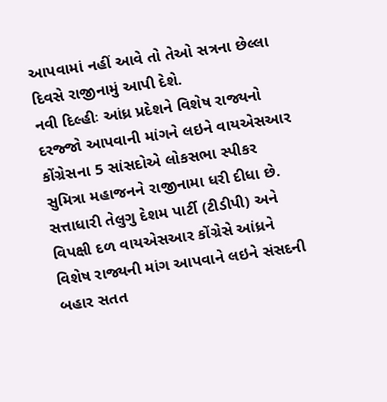આપવામાં નહીં આવે તો તેઓ સત્રના છેલ્લા દિવસે રાજીનામું આપી દેશે.
નવી દિલ્હીઃ આંધ્ર પ્રદેશને વિશેષ રાજ્યનો દરજ્જો આપવાની માંગને લઇને વાયએસઆર કોંગ્રેસના 5 સાંસદોએ લોકસભા સ્પીકર સુમિત્રા મહાજનને રાજીનામા ધરી દીધા છે. સત્તાધારી તેલુગુ દેશમ પાર્ટી (ટીડીપી) અને વિપક્ષી દળ વાયએસઆર કોંગ્રેસે આંધ્રને વિશેષ રાજ્યની માંગ આપવાને લઇને સંસદની બહાર સતત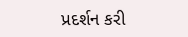પ્રદર્શન કરી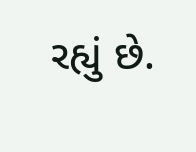રહ્યું છે.